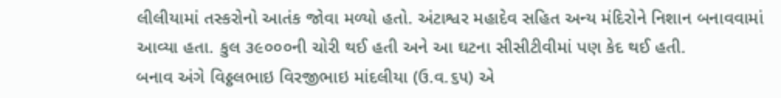લીલીયામાં તસ્કરોનો આતંક જોવા મળ્યો હતો. અંટાશ્વર મહાદેવ સહિત અન્ય મંદિરોને નિશાન બનાવવામાં આવ્યા હતા. કુલ ૩૯૦૦૦ની ચોરી થઈ હતી અને આ ઘટના સીસીટીવીમાં પણ કેદ થઈ હતી.
બનાવ અંગે વિઠ્ઠલભાઇ વિરજીભાઇ માંદલીયા (ઉ.વ.૬૫) એ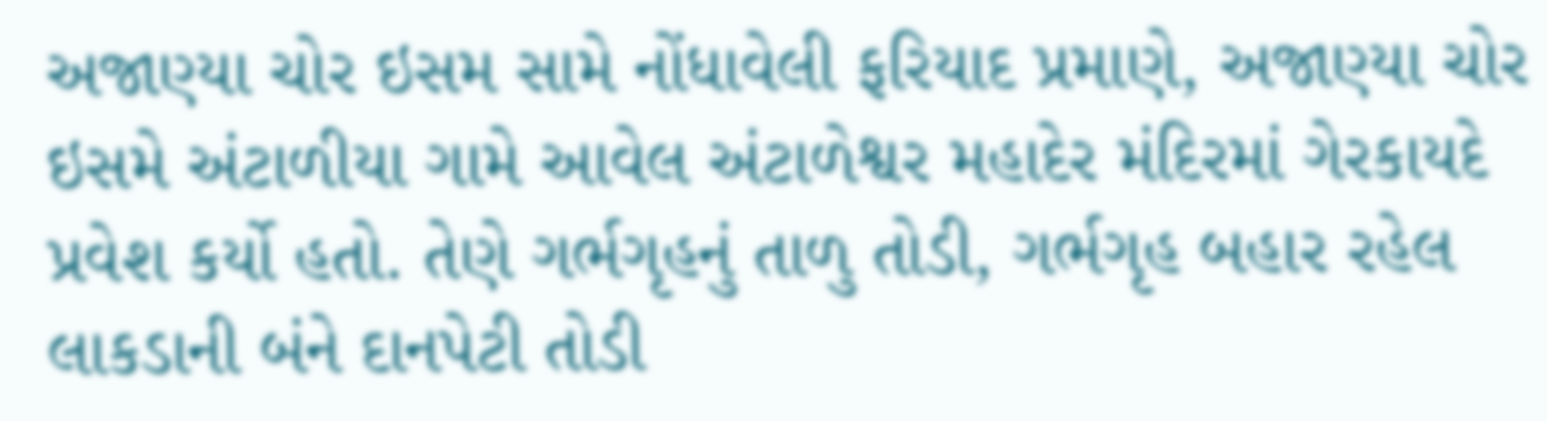અજાણ્યા ચોર ઇસમ સામે નોંધાવેલી ફરિયાદ પ્રમાણે, અજાણ્યા ચોર ઇસમે અંટાળીયા ગામે આવેલ અંટાળેશ્વર મહાદેર મંદિરમાં ગેરકાયદે પ્રવેશ કર્યો હતો. તેણે ગર્ભગૃહનું તાળુ તોડી, ગર્ભગૃહ બહાર રહેલ લાકડાની બંને દાનપેટી તોડી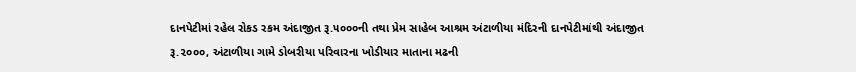દાનપેટીમાં રહેલ રોકડ રકમ અંદાજીત રૂ.૫૦૦૦ની તથા પ્રેમ સાહેબ આશ્રમ અંટાળીયા મંદિરની દાનપેટીમાંથી અંદાજીત રૂ.૨૦૦૦, અંટાળીયા ગામે ડોબરીયા પરિવારના ખોડીયાર માતાના મઢની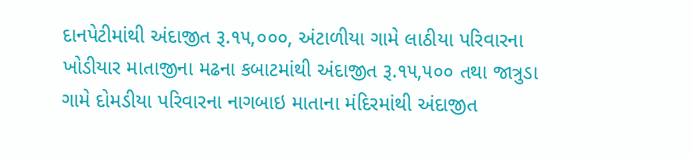દાનપેટીમાંથી અંદાજીત રૂ.૧૫,૦૦૦, અંટાળીયા ગામે લાઠીયા પરિવારના ખોડીયાર માતાજીના મઢના કબાટમાંથી અંદાજીત રૂ.૧૫,૫૦૦ તથા જાત્રુડા ગામે દોમડીયા પરિવારના નાગબાઇ માતાના મંદિરમાંથી અંદાજીત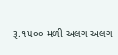રૂ.૧૫૦૦ મળી અલગ અલગ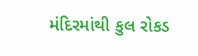મંદિરમાંથી કુલ રોકડ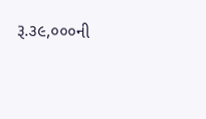રૂ.૩૯,૦૦૦ની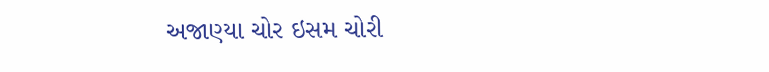અજાણ્યા ચોર ઇસમ ચોરી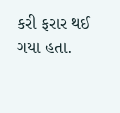કરી ફરાર થઈ ગયા હતા.